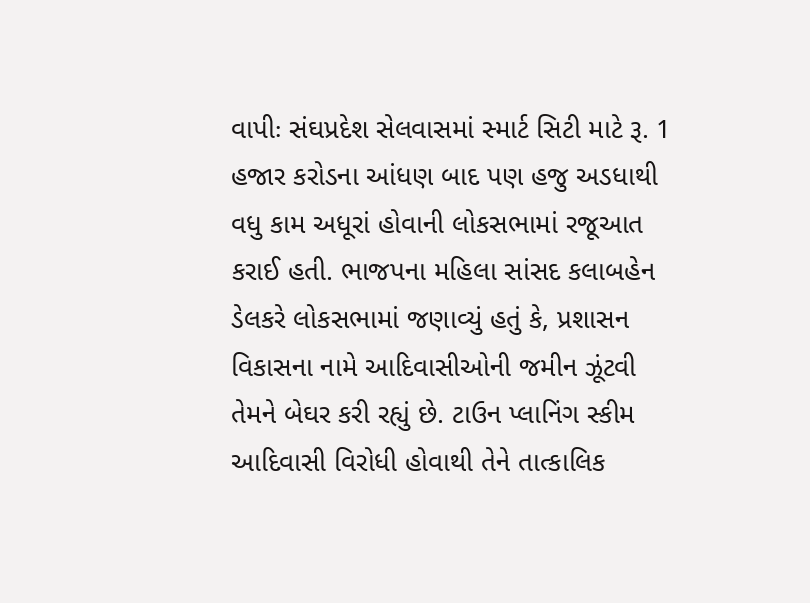વાપીઃ સંઘપ્રદેશ સેલવાસમાં સ્માર્ટ સિટી માટે રૂ. 1 હજાર કરોડના આંધણ બાદ પણ હજુ અડધાથી વધુ કામ અધૂરાં હોવાની લોકસભામાં રજૂઆત કરાઈ હતી. ભાજપના મહિલા સાંસદ કલાબહેન ડેલકરે લોકસભામાં જણાવ્યું હતું કે, પ્રશાસન વિકાસના નામે આદિવાસીઓની જમીન ઝૂંટવી તેમને બેઘર કરી રહ્યું છે. ટાઉન પ્લાનિંગ સ્કીમ આદિવાસી વિરોધી હોવાથી તેને તાત્કાલિક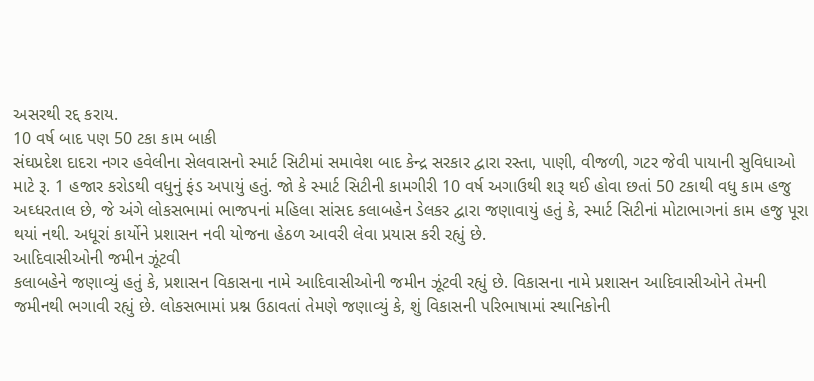અસરથી રદ્દ કરાય.
10 વર્ષ બાદ પણ 50 ટકા કામ બાકી
સંઘપ્રદેશ દાદરા નગર હવેલીના સેલવાસનો સ્માર્ટ સિટીમાં સમાવેશ બાદ કેન્દ્ર સરકાર દ્વારા રસ્તા, પાણી, વીજળી, ગટર જેવી પાયાની સુવિધાઓ માટે રૂ. 1 હજાર કરોડથી વધુનું ફંડ અપાયું હતું. જો કે સ્માર્ટ સિટીની કામગીરી 10 વર્ષ અગાઉથી શરૂ થઈ હોવા છતાં 50 ટકાથી વધુ કામ હજુ અઘ્ધરતાલ છે, જે અંગે લોકસભામાં ભાજપનાં મહિલા સાંસદ કલાબહેન ડેલકર દ્વારા જણાવાયું હતું કે, સ્માર્ટ સિટીનાં મોટાભાગનાં કામ હજુ પૂરા થયાં નથી. અધૂરાં કાર્યોને પ્રશાસન નવી યોજના હેઠળ આવરી લેવા પ્રયાસ કરી રહ્યું છે.
આદિવાસીઓની જમીન ઝૂંટવી
કલાબહેને જણાવ્યું હતું કે, પ્રશાસન વિકાસના નામે આદિવાસીઓની જમીન ઝૂંટવી રહ્યું છે. વિકાસના નામે પ્રશાસન આદિવાસીઓને તેમની જમીનથી ભગાવી રહ્યું છે. લોકસભામાં પ્રશ્ન ઉઠાવતાં તેમણે જણાવ્યું કે, શું વિકાસની પરિભાષામાં સ્થાનિકોની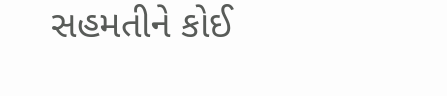સહમતીને કોઈ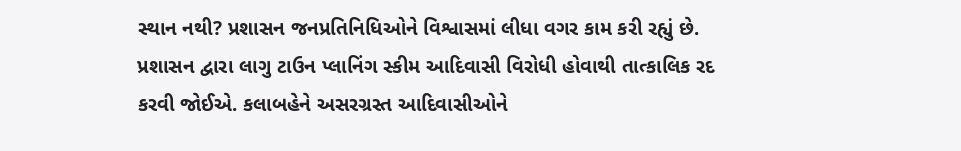સ્થાન નથી? પ્રશાસન જનપ્રતિનિધિઓને વિશ્વાસમાં લીધા વગર કામ કરી રહ્યું છે. પ્રશાસન દ્વારા લાગુ ટાઉન પ્લાનિંગ સ્કીમ આદિવાસી વિરોધી હોવાથી તાત્કાલિક રદ કરવી જોઈએ. કલાબહેને અસરગ્રસ્ત આદિવાસીઓને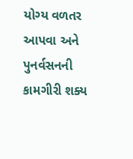યોગ્ય વળતર આપવા અને પુનર્વસનની કામગીરી શક્ય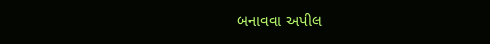બનાવવા અપીલ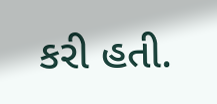કરી હતી.